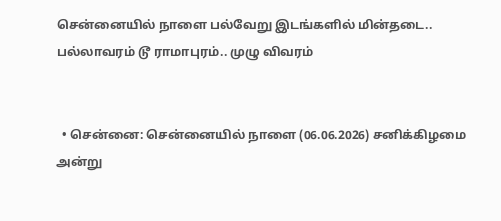சென்னையில் நாளை பல்வேறு இடங்களில் மின்தடை.. பல்லாவரம் டூ ராமாபுரம்.. முழு விவரம்


  • சென்னை: சென்னையில் நாளை (06.06.2026) சனிக்கிழமை அன்று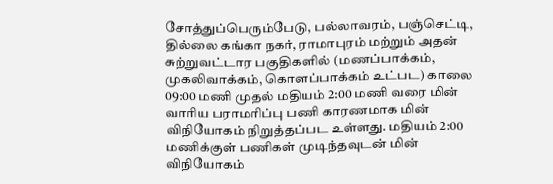சோத்துப்பெரும்பேடு, பல்லாவரம், பஞ்செட்டி, தில்லை கங்கா நகர், ராமாபுரம் மற்றும் அதன் சுற்றுவட்டார பகுதிகளில் (மணப்பாக்கம், முகலிவாக்கம், கொளப்பாக்கம் உட்பட) காலை 09:00 மணி முதல் மதியம் 2:00 மணி வரை மின் வாரிய பராமரிப்பு பணி காரணமாக மின் விநியோகம் நிறுத்தப்பட உள்ளது. மதியம் 2:00 மணிக்குள் பணிகள் முடிந்தவுடன் மின் விநியோகம்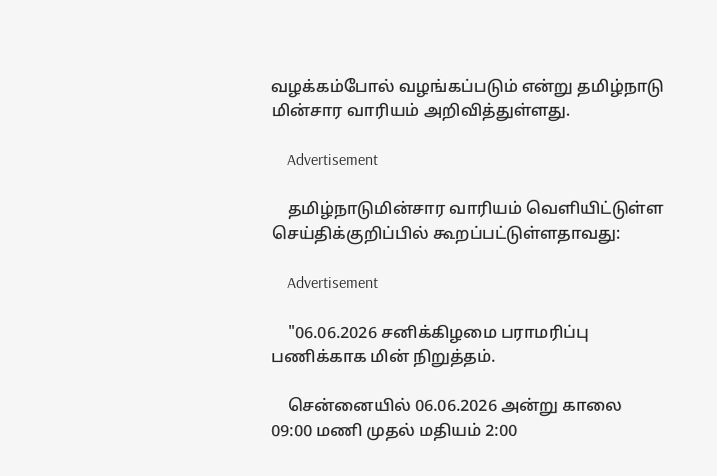வழக்கம்போல் வழங்கப்படும் என்று தமிழ்நாடு மின்சார வாரியம் அறிவித்துள்ளது.

    Advertisement

    தமிழ்நாடுமின்சார வாரியம் வெளியிட்டுள்ள செய்திக்குறிப்பில் கூறப்பட்டுள்ளதாவது:

    Advertisement

    "06.06.2026 சனிக்கிழமை பராமரிப்பு பணிக்காக மின் நிறுத்தம்.

    சென்னையில் 06.06.2026 அன்று காலை 09:00 மணி முதல் மதியம் 2:00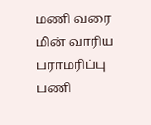மணி வரை மின் வாரிய பராமரிப்பு பணி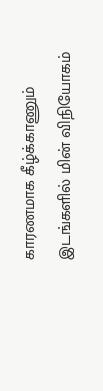காரணமாக கீழ்க்காணும் இடங்களில் மின் விநியோகம்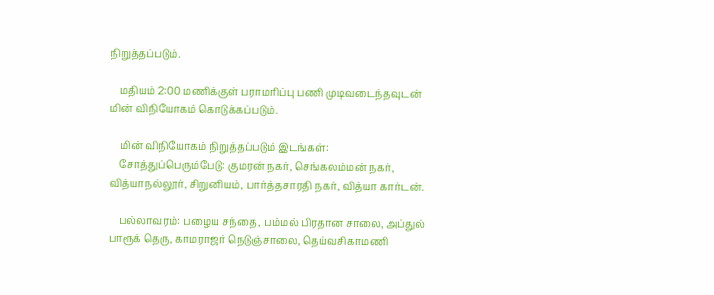நிறுத்தப்படும்.

    மதியம் 2:00 மணிக்குள் பராமரிப்பு பணி முடிவடைந்தவுடன் மின் விநியோகம் கொடுக்கப்படும்.

    மின் விநியோகம் நிறுத்தப்படும் இடங்கள்:
    சோத்துப்பெரும்பேடு: குமரன் நகர், செங்கலம்மன் நகர், வித்யாநல்லூர், சிறுனியம், பார்த்தசாரதி நகர், வித்யா கார்டன்.

    பல்லாவரம்: பழைய சந்தை, பம்மல் பிரதான சாலை, அப்துல் பாரூக் தெரு, காமராஜர் நெடுஞ்சாலை, தெய்வசிகாமணி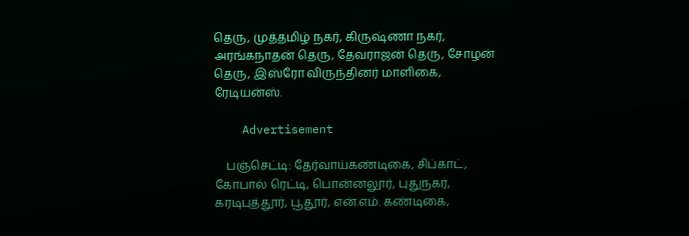தெரு, முத்தமிழ் நகர், கிருஷ்ணா நகர், அரங்கநாதன் தெரு, தேவராஜன் தெரு, சோழன் தெரு, இஸ்ரோ விருந்தினர் மாளிகை, ரேடியன்ஸ்.

    Advertisement

    பஞ்செட்டி: தேர்வாய்கண்டிகை, சிப்காட், கோபால் ரெட்டி, பொன்னலூர், புதுநகர், கரடிபுத்தூர், பூதூர், என்.எம். கண்டிகை,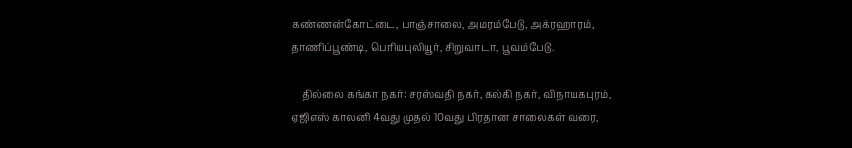கண்ணன்கோட்டை, பாஞ்சாலை, அமரம்பேடு, அக்ரஹாரம், தாணிப்பூண்டி, பெரியபுலியூர், சிறுவாடா, பூவம்பேடு.

    தில்லை கங்கா நகர்: சரஸ்வதி நகர், கல்கி நகர், விநாயகபுரம், ஏஜிஎஸ் காலனி 4வது முதல் 10வது பிரதான சாலைகள் வரை,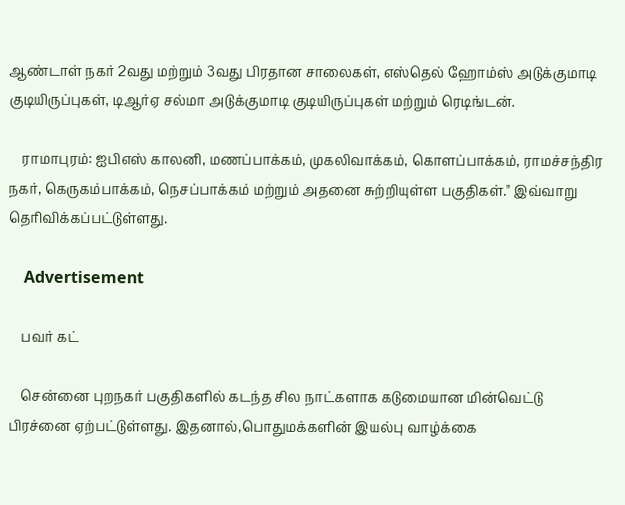ஆண்டாள் நகர் 2வது மற்றும் 3வது பிரதான சாலைகள், எஸ்தெல் ஹோம்ஸ் அடுக்குமாடி குடியிருப்புகள், டிஆர்ஏ சல்மா அடுக்குமாடி குடியிருப்புகள் மற்றும் ரெடிங்டன்.

    ராமாபுரம்: ஐபிஎஸ் காலனி, மணப்பாக்கம், முகலிவாக்கம், கொளப்பாக்கம், ராமச்சந்திர நகர், கெருகம்பாக்கம், நெசப்பாக்கம் மற்றும் அதனை சுற்றியுள்ள பகுதிகள்." இவ்வாறு தெரிவிக்கப்பட்டுள்ளது.

    Advertisement

    பவர் கட்

    சென்னை புறநகர் பகுதிகளில் கடந்த சில நாட்களாக கடுமையான மின்வெட்டு பிரச்னை ஏற்பட்டுள்ளது. இதனால்,பொதுமக்களின் இயல்பு வாழ்க்கை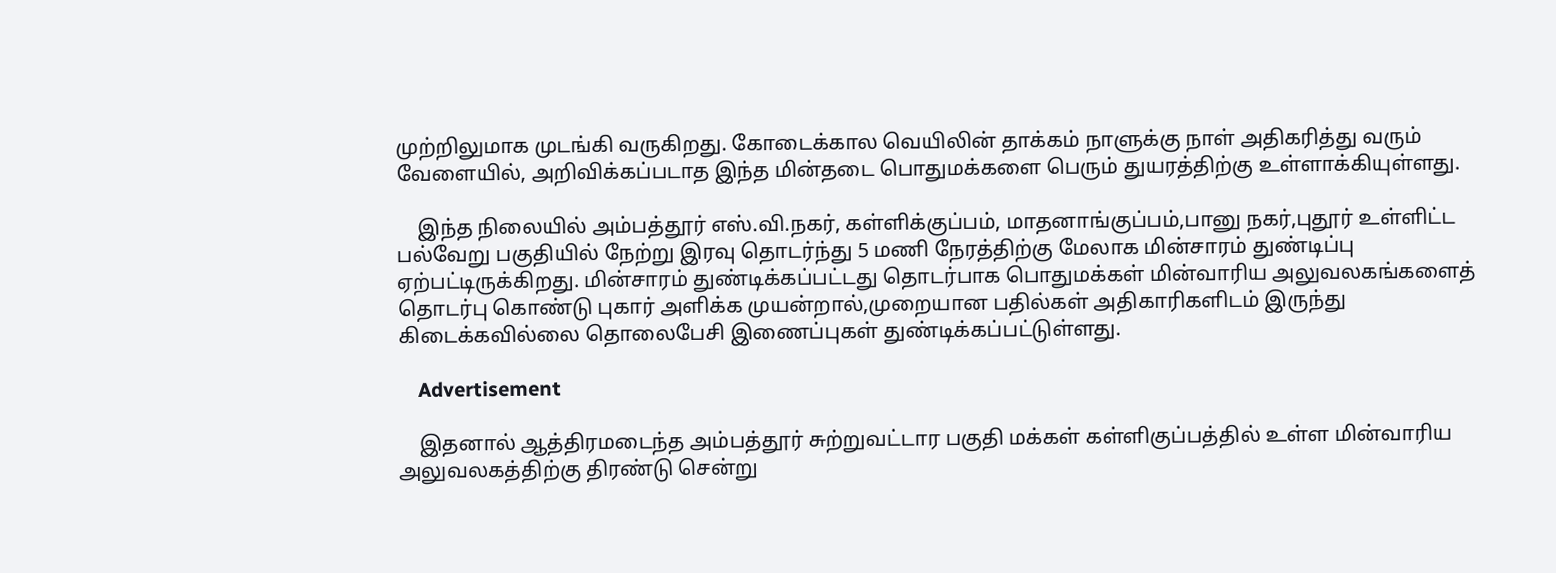முற்றிலுமாக முடங்கி வருகிறது. கோடைக்கால வெயிலின் தாக்கம் நாளுக்கு நாள் அதிகரித்து வரும் வேளையில், அறிவிக்கப்படாத இந்த மின்தடை பொதுமக்களை பெரும் துயரத்திற்கு உள்ளாக்கியுள்ளது.

    இந்த நிலையில் அம்பத்தூர் எஸ்.வி.நகர், கள்ளிக்குப்பம், மாதனாங்குப்பம்,பானு நகர்,புதூர் உள்ளிட்ட பல்வேறு பகுதியில் நேற்று இரவு தொடர்ந்து 5 மணி நேரத்திற்கு மேலாக மின்சாரம் துண்டிப்பு ஏற்பட்டிருக்கிறது. மின்சாரம் துண்டிக்கப்பட்டது தொடர்பாக பொதுமக்கள் மின்வாரிய அலுவலகங்களைத் தொடர்பு கொண்டு புகார் அளிக்க முயன்றால்,முறையான பதில்கள் அதிகாரிகளிடம் இருந்து கிடைக்கவில்லை தொலைபேசி இணைப்புகள் துண்டிக்கப்பட்டுள்ளது.

    Advertisement

    இதனால் ஆத்திரமடைந்த அம்பத்தூர் சுற்றுவட்டார பகுதி மக்கள் கள்ளிகுப்பத்தில் உள்ள மின்வாரிய அலுவலகத்திற்கு திரண்டு சென்று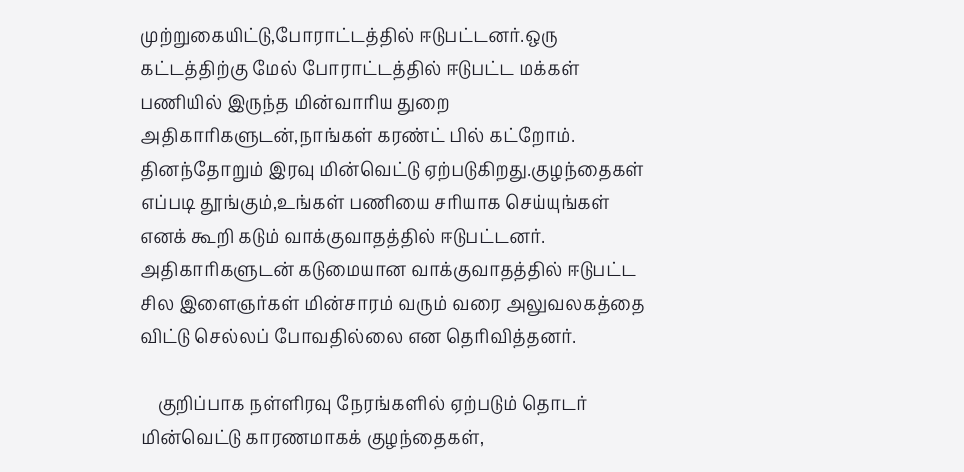முற்றுகையிட்டு,போராட்டத்தில் ஈடுபட்டனர்.ஒரு கட்டத்திற்கு மேல் போராட்டத்தில் ஈடுபட்ட மக்கள் பணியில் இருந்த மின்வாரிய துறை அதிகாரிகளுடன்,நாங்கள் கரண்ட் பில் கட்றோம். தினந்தோறும் இரவு மின்வெட்டு ஏற்படுகிறது.குழந்தைகள் எப்படி தூங்கும்,உங்கள் பணியை சரியாக செய்யுங்கள் எனக் கூறி கடும் வாக்குவாதத்தில் ஈடுபட்டனர். அதிகாரிகளுடன் கடுமையான வாக்குவாதத்தில் ஈடுபட்ட சில இளைஞர்கள் மின்சாரம் வரும் வரை அலுவலகத்தை விட்டு செல்லப் போவதில்லை என தெரிவித்தனர்.

    குறிப்பாக நள்ளிரவு நேரங்களில் ஏற்படும் தொடர் மின்வெட்டு காரணமாகக் குழந்தைகள்,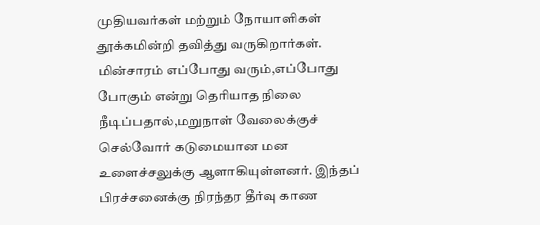முதியவர்கள் மற்றும் நோயாளிகள் தூக்கமின்றி தவித்து வருகிறார்கள். மின்சாரம் எப்போது வரும்,எப்போது போகும் என்று தெரியாத நிலை நீடிப்பதால்,மறுநாள் வேலைக்குச் செல்வோர் கடுமையான மன உளைச்சலுக்கு ஆளாகியுள்ளனர். இந்தப் பிரச்சனைக்கு நிரந்தர தீர்வு காண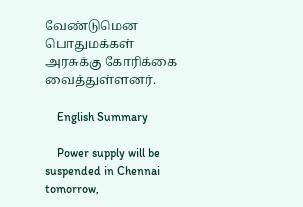வேண்டுமென பொதுமக்கள் அரசுக்கு கோரிக்கை வைத்துள்ளனர்.

    English Summary

    Power supply will be suspended in Chennai tomorrow,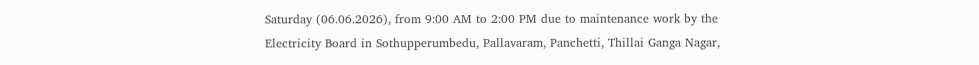Saturday (06.06.2026), from 9:00 AM to 2:00 PM due to maintenance work by the Electricity Board in Sothupperumbedu, Pallavaram, Panchetti, Thillai Ganga Nagar,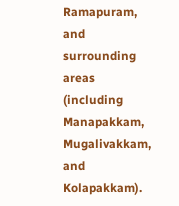Ramapuram, and surrounding areas (including Manapakkam, Mugalivakkam, and Kolapakkam).